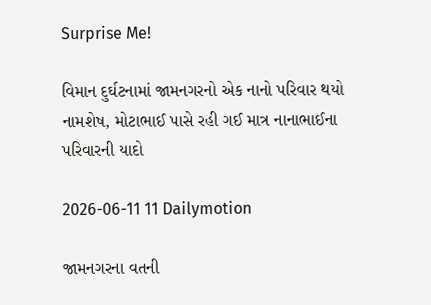Surprise Me!

વિમાન દુર્ઘટનામાં જામનગરનો એક નાનો પરિવાર થયો નામશેષ, મોટાભાઈ પાસે રહી ગઈ માત્ર નાનાભાઈના પરિવારની યાદો

2026-06-11 11 Dailymotion

જામનગરના વતની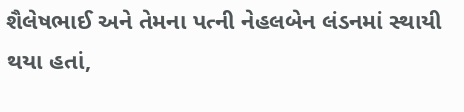શૈલેષભાઈ અને તેમના પત્ની નેહલબેન લંડનમાં સ્થાયી થયા હતાં,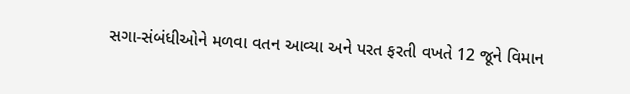સગા-સંબંધીઓને મળવા વતન આવ્યા અને પરત ફરતી વખતે 12 જૂને વિમાન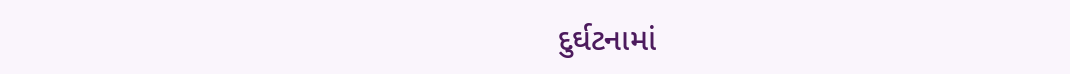દુર્ઘટનામાં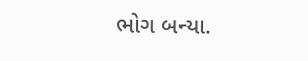ભોગ બન્યા.